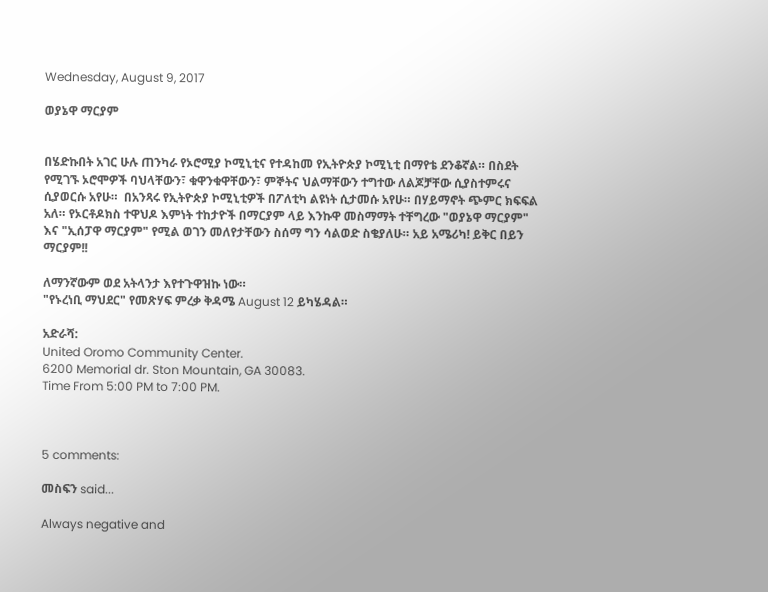Wednesday, August 9, 2017

ወያኔዋ ማርያም


በሄድኩበት አገር ሁሉ ጠንካራ የኦሮሚያ ኮሚኒቲና የተዳከመ የኢትዮጵያ ኮሚኒቲ በማየቴ ደንቆኛል። በስደት የሚገኙ ኦሮሞዎች ባህላቸውን፣ ቁዋንቁዋቸውን፣ ምኞትና ህልማቸውን ተግተው ለልጆቻቸው ሲያስተምሩና ሲያወርሱ አየሁ።  በአንጻሩ የኢትዮጵያ ኮሚኒቲዎች በፖለቲካ ልዩነት ሲታመሱ አየሁ። በሃይማኖት ጭምር ክፍፍል አለ። የኦርቶዶክስ ተዋህዶ እምነት ተከታዮች በማርያም ላይ እንኩዋ መስማማት ተቸግረው "ወያኔዋ ማርያም" እና "ኢሰፓዋ ማርያም" የሚል ወገን መለየታቸውን ስሰማ ግን ሳልወድ ስቄያለሁ። አይ አሜሪካ! ይቅር በይን ማርያም!!

ለማንኛውም ወደ አትላንታ እየተጉዋዝኩ ነው።
"የኑረነቢ ማህደር" የመጽሃፍ ምረቃ ቅዳሜ August 12 ይካሄዳል።

አድራሻ:
United Oromo Community Center.
6200 Memorial dr. Ston Mountain, GA 30083.
Time From 5:00 PM to 7:00 PM.



5 comments:

መስፍን said...

Always negative and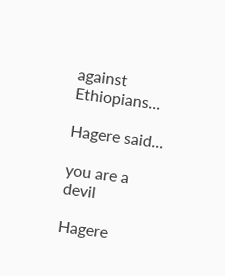against Ethiopians...

Hagere said...

you are a devil

Hagere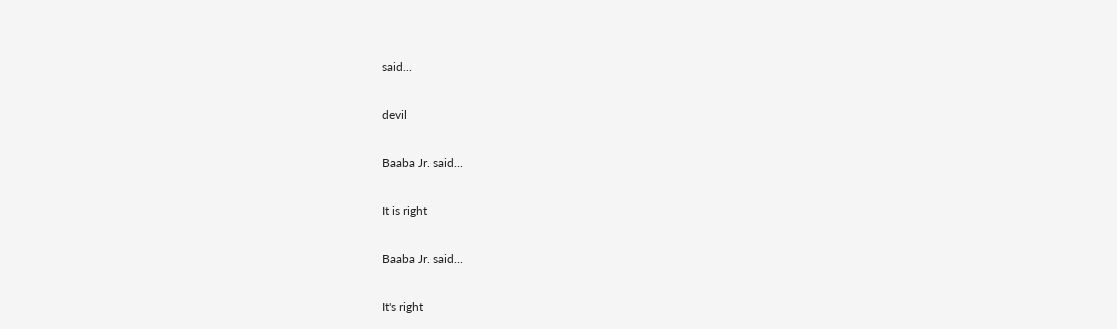said...

devil

Baaba Jr. said...

It is right

Baaba Jr. said...

It's right